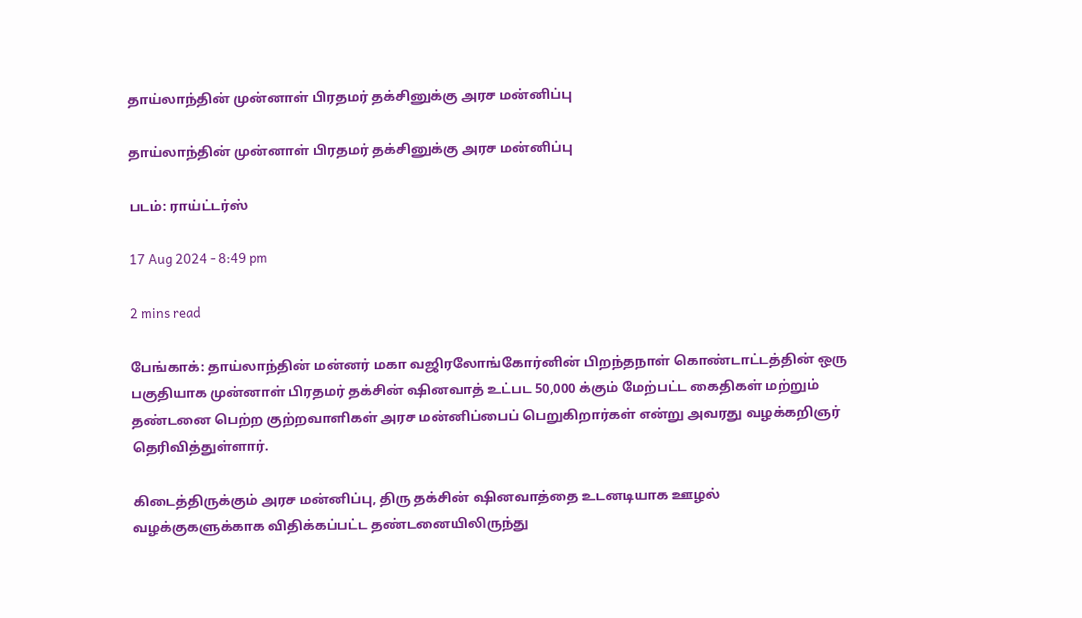தாய்லாந்தின் முன்னாள் பிரதமர் தக்சினுக்கு அரச மன்னிப்பு

தாய்லாந்தின் முன்னாள் பிரதமர் தக்சினுக்கு அரச மன்னிப்பு

படம்: ராய்ட்டர்ஸ்

17 Aug 2024 - 8:49 pm

2 mins read

பேங்காக்: தாய்லாந்தின் மன்னர் மகா வஜிரலோங்கோர்னின் பிறந்தநாள் கொண்டாட்டத்தின் ஒரு பகுதியாக முன்னாள் பிரதமர் தக்சின் ஷினவாத் உட்பட 50,000 க்கும் மேற்பட்ட கைதிகள் மற்றும் தண்டனை பெற்ற குற்றவாளிகள் அரச மன்னிப்பைப் பெறுகிறார்கள் என்று அவரது வழக்கறிஞர் தெரிவித்துள்ளார்.

கிடைத்திருக்கும் அரச மன்னிப்பு, திரு தக்சின் ஷினவாத்தை உடனடியாக ஊழல் வழக்குகளுக்காக விதிக்கப்பட்ட தண்டனையிலிருந்து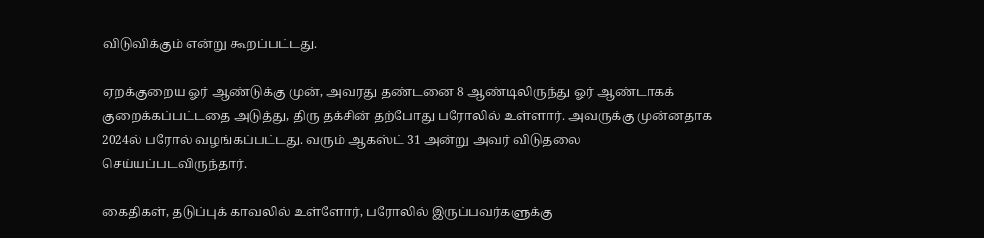விடுவிக்கும் என்று கூறப்பட்டது.

ஏறக்குறைய ஓர் ஆண்டுக்கு முன், அவரது தண்டனை 8 ஆண்டிலிருந்து ஓர் ஆண்டாகக் குறைக்கப்பட்டதை அடுத்து, திரு தக்சின் தற்போது பரோலில் உள்ளார். அவருக்கு முன்னதாக 2024ல் பரோல் வழங்கப்பட்டது. வரும் ஆகஸ்ட் 31 அன்று அவர் விடுதலை செய்யப்படவிருந்தார்.

கைதிகள், தடுப்புக் காவலில் உள்ளோர், பரோலில் இருப்பவர்களுக்கு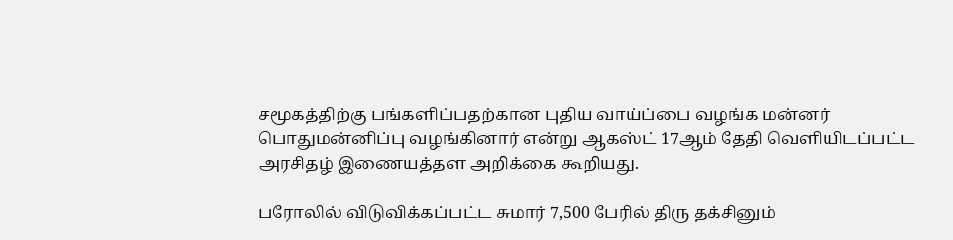சமூகத்திற்கு பங்களிப்பதற்கான புதிய வாய்ப்பை வழங்க மன்னர் பொதுமன்னிப்பு வழங்கினார் என்று ஆகஸ்ட் 17ஆம் தேதி வெளியிடப்பட்ட அரசிதழ் இணையத்தள அறிக்கை கூறியது.

பரோலில் விடுவிக்கப்பட்ட சுமார் 7,500 பேரில் திரு தக்சினும்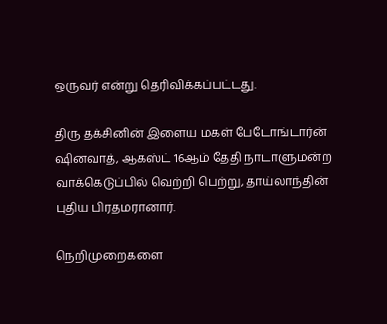ஒருவர் என்று தெரிவிக்கப்பட்டது.

திரு தக்சினின் இளைய மகள் பேடோங்டார்ன் ஷினவாத், ஆகஸ்ட் 16ஆம் தேதி நாடாளுமன்ற வாக்கெடுப்பில் வெற்றி பெற்று, தாய்லாந்தின் புதிய பிரதமரானார்.

நெறிமுறைகளை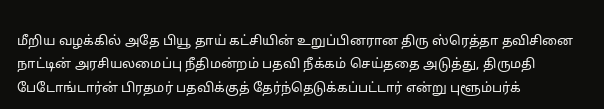மீறிய வழக்கில் அதே பியூ தாய் கட்சியின் உறுப்பினரான திரு ஸ்ரெத்தா தவிசினை நாட்டின் அரசியலமைப்பு நீதிமன்றம் பதவி நீக்கம் செய்ததை அடுத்து, திருமதி பேடோங்டார்ன் பிரதமர் பதவிக்குத் தேர்ந்தெடுக்கப்பட்டார் என்று புளூம்பர்க்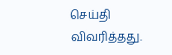செய்தி விவரித்தது.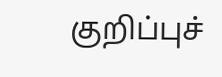குறிப்புச்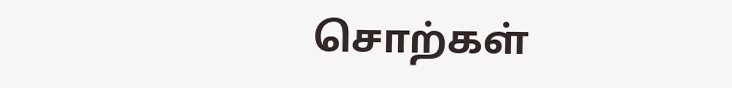சொற்கள்